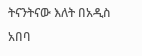ትናንትናው እለት በአዲስ አበባ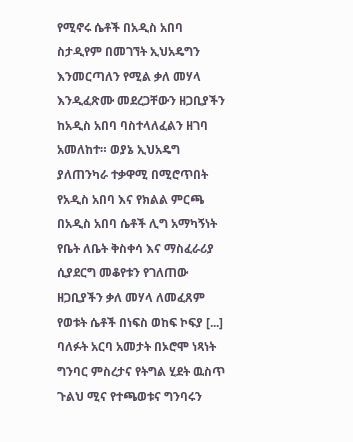የሚኖሩ ሴቶች በአዲስ አበባ ስታዲየም በመገኘት ኢህአዴግን እንመርጣለን የሚል ቃለ መሃላ እንዲፈጽሙ መደረጋቸውን ዘጋቢያችን ከአዲስ አበባ ባስተላለፈልን ዘገባ አመለከተ። ወያኔ ኢህአዴግ ያለጠንካራ ተቃዋሚ በሚሮጥበት የአዲስ አበባ እና የክልል ምርጫ በአዲስ አበባ ሴቶች ሊግ አማካኝነት የቤት ለቤት ቅስቀሳ እና ማስፈራሪያ ሲያደርግ መቆየቱን የገለጠው ዘጋቢያችን ቃለ መሃላ ለመፈጸም የወቱት ሴቶች በነፍስ ወከፍ ኮፍያ [...]
ባለፉት አርባ አመታት በኦሮሞ ነጻነት ግንባር ምስረታና የትግል ሂደት ዉስጥ ጉልህ ሚና የተጫወቱና ግንባሩን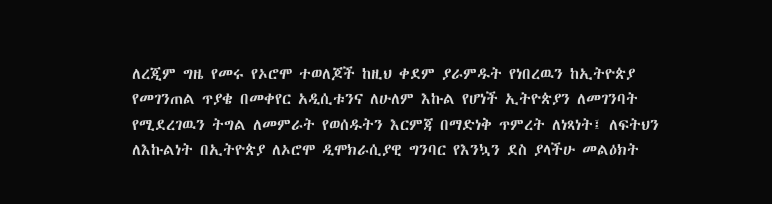ለረጂም ግዜ የመሩ የኦሮሞ ተወለጆች ከዚህ ቀደም ያራምዱት የነበረዉን ከኢትዮጵያ የመገንጠል ጥያቄ በመቀየር አዲሲቱንና ለሁለም እኩል የሆነች ኢትዮጵያን ለመገንባት የሚደረገዉን ትግል ለመምራት የወሰዱትን እርምጃ በማድነቅ ጥምረት ለነጻነት፤ ለፍትህን ለእኩልነት በኢትዮጵያ ለኦሮሞ ዲሞክራሲያዊ ግንባር የእንኳን ደስ ያላችሁ መልዕክት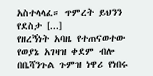አስተላላፈ። ጥምረት ይህንን የደስታ [...]
የዘረኝነት አባዜ የተጠናወተው የወያኔ አገዛዝ ቀደም ብሎ በቤሻንጉል ጉምዝ ነዋሪ የነበሩ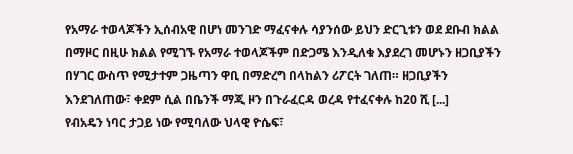የአማራ ተወላጆችን ኢሰብአዊ በሆነ መንገድ ማፈናቀሉ ሳያንሰው ይህን ድርጊቱን ወደ ደቡብ ክልል በማዞር በዚሁ ክልል የሚገኙ የአማራ ተወላጆችም በድጋሜ እንዲለቁ እያደረገ መሆኑን ዘጋቢያችን በሃገር ውስጥ የሚታተም ጋዜጣን ዋቢ በማድረግ በላከልን ሪፖርት ገለጠ። ዘጋቢያችን እንደገለጠው፣ ቀደም ሲል በቤንች ማጂ ዞን በጉራፈርዳ ወረዳ የተፈናቀሉ ከ20 ሺ [...]
የብአዴን ነባር ታጋይ ነው የሚባለው ህላዊ ዮሴፍ፣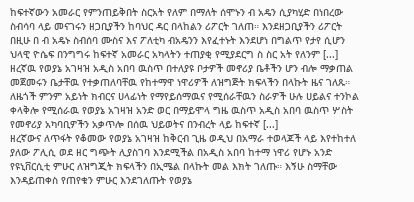ከፍተኛውን አመራር የምንጠይቅበት ስርአት የለም በማለት ሰሞኑን ብ አዴን ሲያካሂድ በነበረው ስብሳባ ላይ መናገሩን ዘጋቢያችን ከባህር ዳር በላከልን ሪፖርት ገለጠ። እንደዘጋቢያችን ሪፖርት በዚሁ በ ብ አዴኑ ስብሰባ ሙስና እና ፖለቲካ ብአዴንን እየፈተኑት እንደሆነ በግልጥ የታየ ሲሆን ህላዊ ዮሴፍ በንግግሩ ከፍተኛ አመራር አካላትን ተጠያቂ የሚያደርግ ስ ስር አት የለንም [...]
ዘረኛዉ የወያኔ አገዛዝ አዲስ አበባ ዉስጥ በተለያዩ ቦታዎች መኖሪያ ቤቶችን ሆን ብሎ ማቃጠል መጀመሩን ቤታቸዉ የተቃጠለባቸዉ የከተማዋ ነዋሪዎች ለዝግጅት ክፍላችን በላኩት ዜና ገለጹ። ለዜጎች ምንም አይነት ክብርና ሀላፊነት የማየይሰማዉና የሚሰራቸዉን ስራዎች ሁሉ ሀይልና ተንኮል ቀላቅሎ የሚሰራዉ የወያኔ አገዛዝ አንድ ወር በማይሞላ ግዜ ዉስጥ አዲስ አበባ ዉስጥ ሦስት የመኖሪያ አካባቢዎችን አቃጥሎ በሰዉ ህይወትና በንብረት ላይ ከፍተኛ [...]
ዘረኛውና ለጥፋት የቆመው የወያኔ አገዛዝ ከቅርብ ጊዜ ወዲህ በአማራ ተወላጆች ላይ እየተከተለ ያለው ፖሊሲ ወደ ዘር ግጭት ሊያስገባ እንደሚችል በአዲስ አበባ ከተማ ነዋሪ የሆኑ አንድ የዩኒቨርሲቲ ምሁር ለዝግጂት ክፍላችን በኢሜል በላኩት መል እክት ገለጡ። እኝሁ ስማቸው እንዳይጠቀስ የጠየቁን ምሁር እንደገለጡት የወያኔ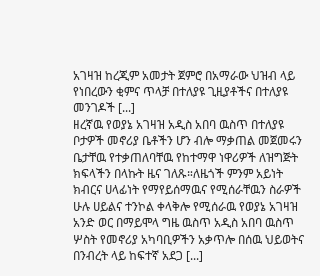አገዛዝ ከረጂም አመታት ጀምሮ በአማራው ህዝብ ላይ የነበረውን ቂምና ጥላቻ በተለያዩ ጊዚያቶችና በተለያዩ መንገዶች [...]
ዘረኛዉ የወያኔ አገዛዝ አዲስ አበባ ዉስጥ በተለያዩ ቦታዎች መኖሪያ ቤቶችን ሆን ብሎ ማቃጠል መጀመሩን ቤታቸዉ የተቃጠለባቸዉ የከተማዋ ነዋሪዎች ለዝግጅት ክፍላችን በላኩት ዜና ገለጹ።ለዜጎች ምንም አይነት ክብርና ሀላፊነት የማየይሰማዉና የሚሰራቸዉን ስራዎች ሁሉ ሀይልና ተንኮል ቀላቅሎ የሚሰራዉ የወያኔ አገዛዝ አንድ ወር በማይሞላ ግዜ ዉስጥ አዲስ አበባ ዉስጥ ሦስት የመኖሪያ አካባቢዎችን አቃጥሎ በሰዉ ህይወትና በንብረት ላይ ከፍተኛ አደጋ [...]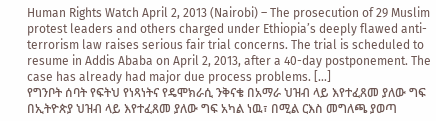Human Rights Watch April 2, 2013 (Nairobi) – The prosecution of 29 Muslim protest leaders and others charged under Ethiopia’s deeply flawed anti-terrorism law raises serious fair trial concerns. The trial is scheduled to resume in Addis Ababa on April 2, 2013, after a 40-day postponement. The case has already had major due process problems. [...]
የግንቦት ሰባት የፍትህ የነጻነትና የዴሞክራሲ ንቅናቄ በአማራ ህዝብ ላይ እየተፈጸመ ያለው ግፍ በኢትዮጵያ ህዝብ ላይ እየተፈጸመ ያለው ግፍ አካል ነዉ፣ በሚል ርእስ መግለጫ ያወጣ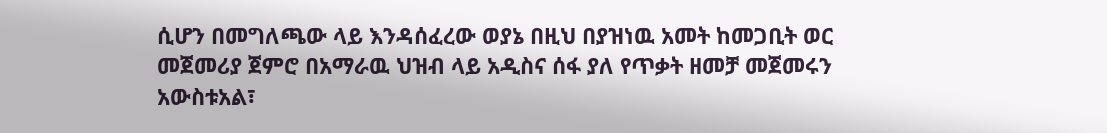ሲሆን በመግለጫው ላይ እንዳሰፈረው ወያኔ በዚህ በያዝነዉ አመት ከመጋቢት ወር መጀመሪያ ጀምሮ በአማራዉ ህዝብ ላይ አዲስና ሰፋ ያለ የጥቃት ዘመቻ መጀመሩን አውስቱአል፣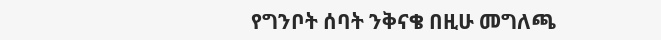የግንቦት ሰባት ንቅናቄ በዚሁ መግለጫ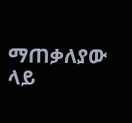ማጠቃለያው ላይ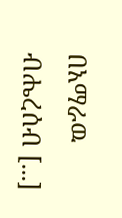በአማራዉ ብሔረሰብ [...]